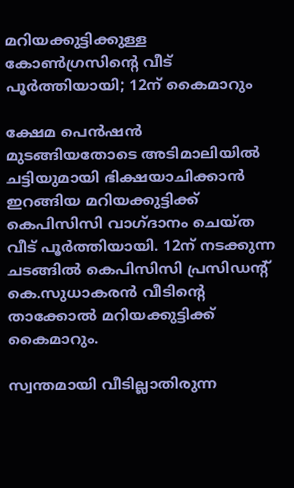മറിയക്കുട്ടിക്കുള്ള കോണ്‍ഗ്രസിന്റെ വീട് പൂര്‍ത്തിയായി; 12ന് കൈമാറും

ക്ഷേമ പെൻഷൻ മുടങ്ങിയതോടെ അടിമാലിയില്‍ ചട്ടിയുമായി ഭിക്ഷയാചിക്കാൻ ഇറങ്ങിയ മറിയക്കുട്ടിക്ക് കെപിസിസി വാഗ്ദാനം ചെയ്ത വീട് പൂർത്തിയായി. 12ന് നടക്കുന്ന ചടങ്ങിൽ കെപിസിസി പ്രസിഡന്റ് കെ.സുധാകരൻ വീടിന്റെ താക്കോൽ മറിയക്കുട്ടിക്ക് കൈമാറും.

സ്വന്തമായി വീടില്ലാതിരുന്ന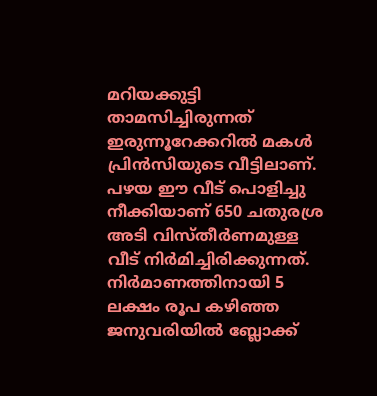മറിയക്കുട്ടി താമസിച്ചിരുന്നത് ഇരുന്നൂറേക്കറിൽ മകൾ പ്രിൻസിയുടെ വീട്ടിലാണ്. പഴയ ഈ വീട് പൊളിച്ചു നീക്കിയാണ് 650 ചതുരശ്ര അടി വിസ്തീർണമുള്ള വീട് നിർമിച്ചിരിക്കുന്നത്. നിർമാണത്തിനായി 5 ലക്ഷം രൂപ കഴിഞ്ഞ ജനുവരിയിൽ ബ്ലോക്ക്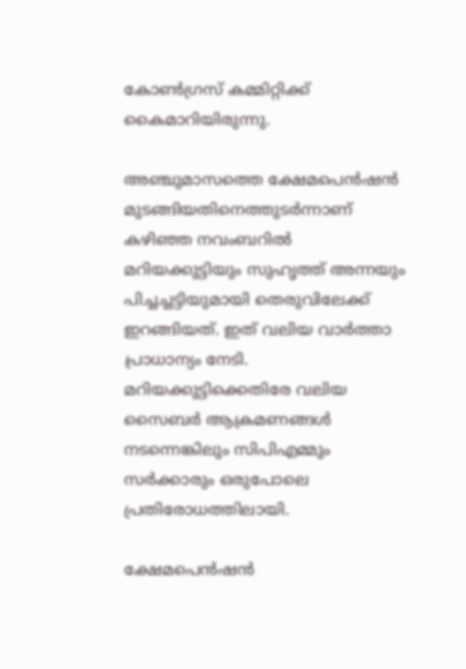കോൺഗ്രസ് കമ്മിറ്റിക്ക് കൈമാറിയിരുന്നു.

അഞ്ചുമാസത്തെ ക്ഷേമപെൻഷൻ മുടങ്ങിയതിനെത്തുടർന്നാണ് കഴിഞ്ഞ നവംബറിൽ മറിയക്കുട്ടിയും സുഹൃത്ത് അന്നയും പിച്ചച്ചട്ടിയുമായി തെരുവിലേക്ക് ഇറങ്ങിയത്. ഇത് വലിയ വാര്‍ത്താ പ്രാധാന്യം നേടി. മറിയക്കുട്ടിക്കെതിരേ വലിയ സൈബർ ആക്രമണങ്ങൾ നടന്നെങ്കിലും സിപിഎമ്മും സര്‍ക്കാരും ഒരുപോലെ പ്രതിരോധത്തിലായി.

ക്ഷേമപെന്‍ഷന്‍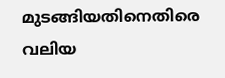മുടങ്ങിയതിനെതിരെ വലിയ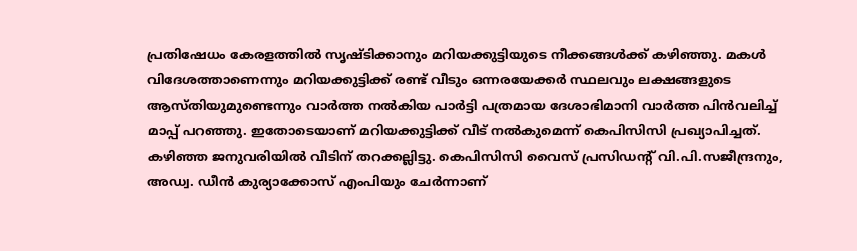പ്രതിഷേധം കേരളത്തില്‍ സൃഷ്ടിക്കാനും മറിയക്കുട്ടിയുടെ നീക്കങ്ങള്‍ക്ക്‌ കഴിഞ്ഞു. മകൾ വിദേശത്താണെന്നും മറിയക്കുട്ടിക്ക് രണ്ട് വീടും ഒന്നരയേക്കർ സ്ഥലവും ലക്ഷങ്ങളുടെ ആസ്തിയുമുണ്ടെന്നും വാര്‍ത്ത നല്‍കിയ പാര്‍ട്ടി പത്രമായ ദേശാഭിമാനി വാര്‍ത്ത പിന്‍വലിച്ച് മാപ്പ് പറഞ്ഞു. ഇതോടെയാണ് മറിയക്കുട്ടിക്ക് വീട് നല്‍കുമെന്ന് കെപിസിസി പ്രഖ്യാപിച്ചത്. കഴിഞ്ഞ ജനുവരിയില്‍ വീടിന് തറക്കല്ലിട്ടു. കെപിസിസി വൈസ് പ്രസിഡന്റ് വി.പി.സജീന്ദ്രനും, അഡ്വ. ഡീൻ കുര്യാക്കോസ് എംപിയും ചേർന്നാണ്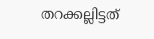തറക്കല്ലിട്ടത്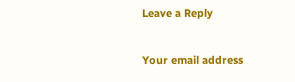Leave a Reply

Your email address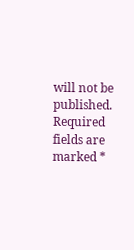will not be published. Required fields are marked *